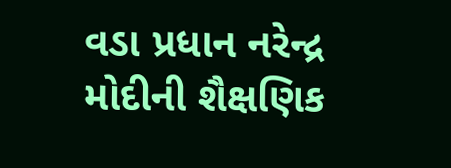વડા પ્રધાન નરેન્દ્ર મોદીની શૈક્ષણિક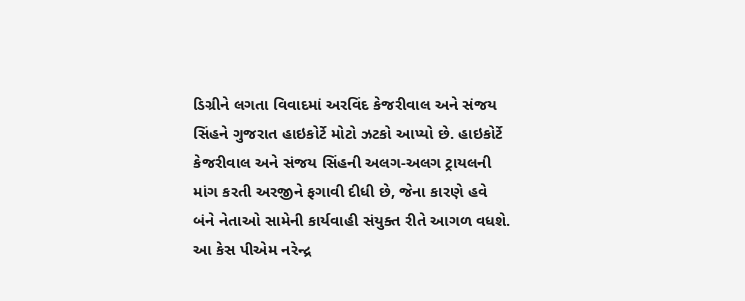ડિગ્રીને લગતા વિવાદમાં અરવિંદ કેજરીવાલ અને સંજય સિંહને ગુજરાત હાઇકોર્ટે મોટો ઝટકો આપ્યો છે. હાઇકોર્ટે કેજરીવાલ અને સંજય સિંહની અલગ-અલગ ટ્રાયલની માંગ કરતી અરજીને ફગાવી દીધી છે, જેના કારણે હવે બંને નેતાઓ સામેની કાર્યવાહી સંયુક્ત રીતે આગળ વધશે. આ કેસ પીએમ નરેન્દ્ર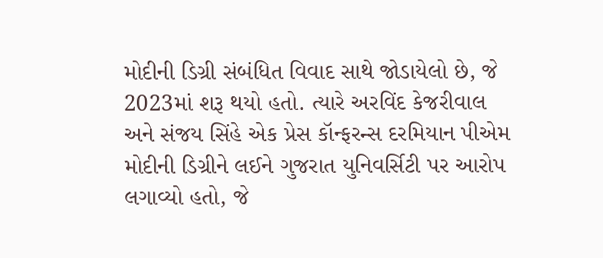મોદીની ડિગ્રી સંબંધિત વિવાદ સાથે જોડાયેલો છે, જે 2023માં શરૂ થયો હતો. ત્યારે અરવિંદ કેજરીવાલ અને સંજય સિંહે એક પ્રેસ કૉન્ફરન્સ દરમિયાન પીએમ મોદીની ડિગ્રીને લઈને ગુજરાત યુનિવર્સિટી પર આરોપ લગાવ્યો હતો, જે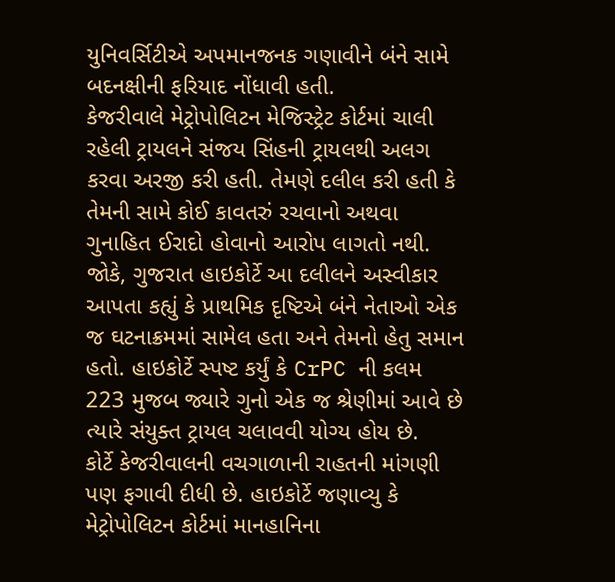યુનિવર્સિટીએ અપમાનજનક ગણાવીને બંને સામે બદનક્ષીની ફરિયાદ નોંધાવી હતી.
કેજરીવાલે મેટ્રોપોલિટન મેજિસ્ટ્રેટ કોર્ટમાં ચાલી રહેલી ટ્રાયલને સંજય સિંહની ટ્રાયલથી અલગ કરવા અરજી કરી હતી. તેમણે દલીલ કરી હતી કે તેમની સામે કોઈ કાવતરું રચવાનો અથવા ગુનાહિત ઈરાદો હોવાનો આરોપ લાગતો નથી. જોકે, ગુજરાત હાઇકોર્ટે આ દલીલને અસ્વીકાર આપતા કહ્યું કે પ્રાથમિક દૃષ્ટિએ બંને નેતાઓ એક જ ઘટનાક્રમમાં સામેલ હતા અને તેમનો હેતુ સમાન હતો. હાઇકોર્ટે સ્પષ્ટ કર્યું કે CrPC ની કલમ 223 મુજબ જ્યારે ગુનો એક જ શ્રેણીમાં આવે છે ત્યારે સંયુક્ત ટ્રાયલ ચલાવવી યોગ્ય હોય છે.
કોર્ટે કેજરીવાલની વચગાળાની રાહતની માંગણી પણ ફગાવી દીધી છે. હાઇકોર્ટે જણાવ્યુ કે મેટ્રોપોલિટન કોર્ટમાં માનહાનિના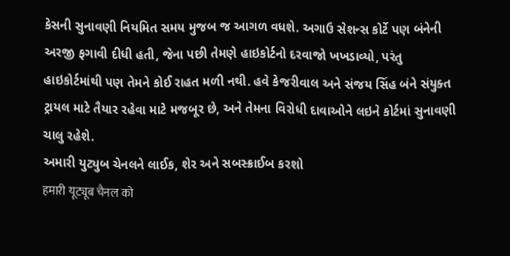કેસની સુનાવણી નિયમિત સમય મુજબ જ આગળ વધશે. અગાઉ સેશન્સ કોર્ટે પણ બંનેની અરજી ફગાવી દીધી હતી, જેના પછી તેમણે હાઇકોર્ટનો દરવાજો ખખડાવ્યો, પરંતુ હાઇકોર્ટમાંથી પણ તેમને કોઈ રાહત મળી નથી. હવે કેજરીવાલ અને સંજય સિંહ બંને સંયુક્ત ટ્રાયલ માટે તૈયાર રહેવા માટે મજબૂર છે, અને તેમના વિરોધી દાવાઓને લઇને કોર્ટમાં સુનાવણી ચાલુ રહેશે.
અમારી યુટ્યુબ ચેનલને લાઈક, શેર અને સબસ્ક્રાઈબ કરશો
हमारी यूट्यूब चैनल को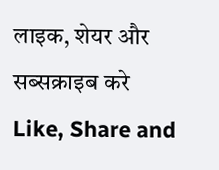लाइक, शेयर और सब्सक्राइब करे
Like, Share and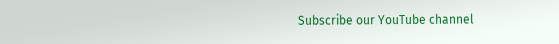Subscribe our YouTube channel